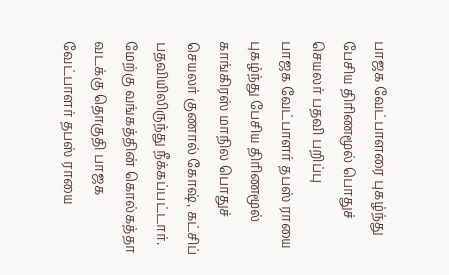பாஜக வேட்பாளரை புகழ்ந்து பேசிய திரிணமூல் பொதுச் செயலர் பதவி பறிப்பு
பாஜக வேட்பாளர் தபஸ் ராயை புகழ்ந்து பேசிய திரிணமூல் காங்கிரஸ் மாநில பொதுச் செயலர் குணால் கோஷ், கட்சிப் பதவியிலிருந்து நீக்கப்பட்டார்.
மேற்கு வங்கத்தின் கொல்கத்தா வடக்கு தொகுதி பாஜக வேட்பாளர் தபஸ் ராயை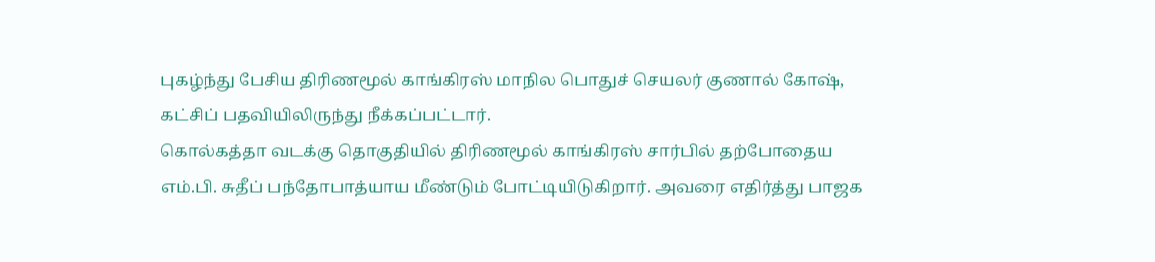புகழ்ந்து பேசிய திரிணமூல் காங்கிரஸ் மாநில பொதுச் செயலர் குணால் கோஷ், கட்சிப் பதவியிலிருந்து நீக்கப்பட்டார்.
கொல்கத்தா வடக்கு தொகுதியில் திரிணமூல் காங்கிரஸ் சார்பில் தற்போதைய எம்.பி. சுதீப் பந்தோபாத்யாய மீண்டும் போட்டியிடுகிறார். அவரை எதிர்த்து பாஜக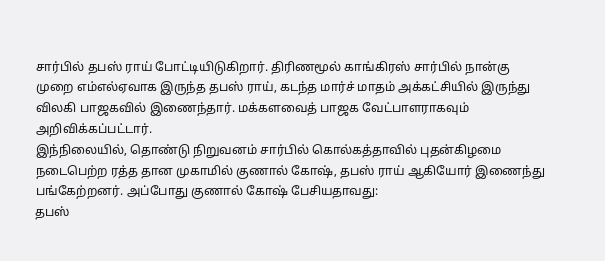சார்பில் தபஸ் ராய் போட்டியிடுகிறார். திரிணமூல் காங்கிரஸ் சார்பில் நான்கு முறை எம்எல்ஏவாக இருந்த தபஸ் ராய், கடந்த மார்ச் மாதம் அக்கட்சியில் இருந்து விலகி பாஜகவில் இணைந்தார். மக்களவைத் பாஜக வேட்பாளராகவும் அறிவிக்கப்பட்டார்.
இந்நிலையில், தொண்டு நிறுவனம் சார்பில் கொல்கத்தாவில் புதன்கிழமை நடைபெற்ற ரத்த தான முகாமில் குணால் கோஷ், தபஸ் ராய் ஆகியோர் இணைந்து பங்கேற்றனர். அப்போது குணால் கோஷ் பேசியதாவது:
தபஸ்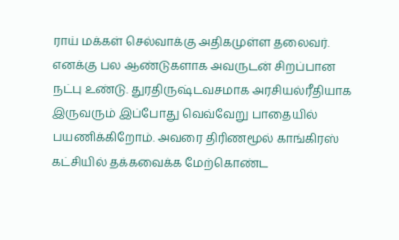ராய் மக்கள் செல்வாக்கு அதிகமுள்ள தலைவர். எனக்கு பல ஆண்டுகளாக அவருடன் சிறப்பான நட்பு உண்டு. துரதிருஷ்டவசமாக அரசியல்ரீதியாக இருவரும் இப்போது வெவ்வேறு பாதையில் பயணிக்கிறோம். அவரை திரிணமூல் காங்கிரஸ் கட்சியில் தக்கவைக்க மேற்கொண்ட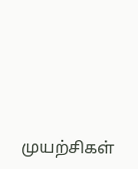முயற்சிகள்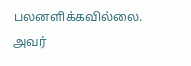பலனளிக்கவில்லை. அவர்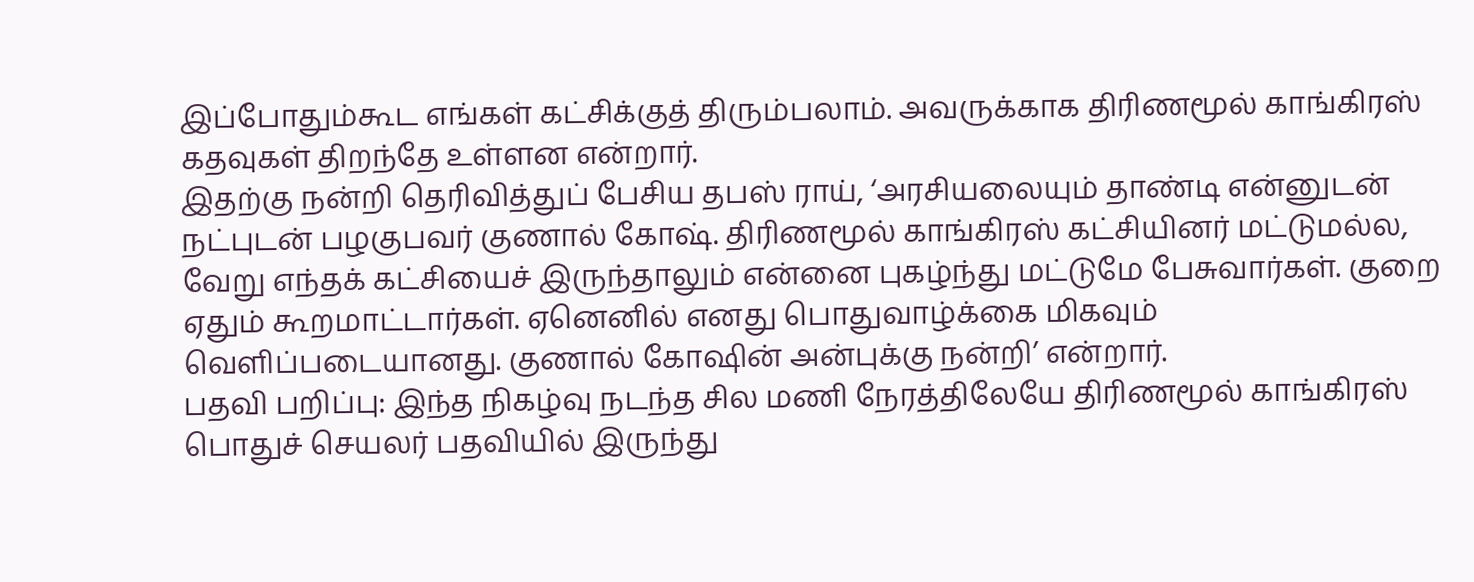இப்போதும்கூட எங்கள் கட்சிக்குத் திரும்பலாம். அவருக்காக திரிணமூல் காங்கிரஸ் கதவுகள் திறந்தே உள்ளன என்றார்.
இதற்கு நன்றி தெரிவித்துப் பேசிய தபஸ் ராய், ‘அரசியலையும் தாண்டி என்னுடன் நட்புடன் பழகுபவர் குணால் கோஷ். திரிணமூல் காங்கிரஸ் கட்சியினர் மட்டுமல்ல, வேறு எந்தக் கட்சியைச் இருந்தாலும் என்னை புகழ்ந்து மட்டுமே பேசுவார்கள். குறை ஏதும் கூறமாட்டார்கள். ஏனெனில் எனது பொதுவாழ்க்கை மிகவும் வெளிப்படையானது. குணால் கோஷின் அன்புக்கு நன்றி’ என்றார்.
பதவி பறிப்பு: இந்த நிகழ்வு நடந்த சில மணி நேரத்திலேயே திரிணமூல் காங்கிரஸ் பொதுச் செயலர் பதவியில் இருந்து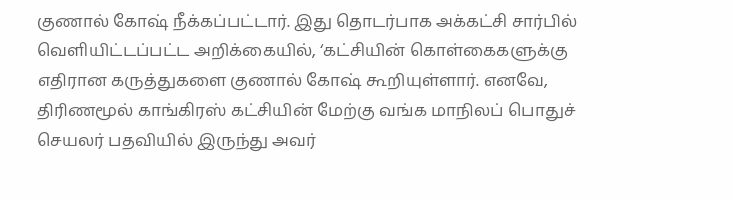குணால் கோஷ் நீக்கப்பட்டார். இது தொடர்பாக அக்கட்சி சார்பில் வெளியிட்டப்பட்ட அறிக்கையில், ‘கட்சியின் கொள்கைகளுக்கு எதிரான கருத்துகளை குணால் கோஷ் கூறியுள்ளார். எனவே, திரிணமூல் காங்கிரஸ் கட்சியின் மேற்கு வங்க மாநிலப் பொதுச் செயலர் பதவியில் இருந்து அவர்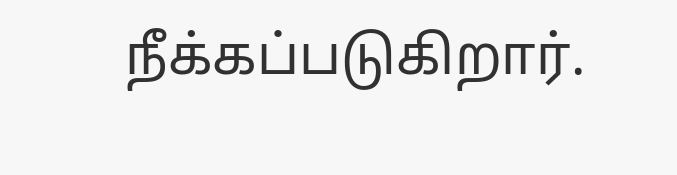நீக்கப்படுகிறார்.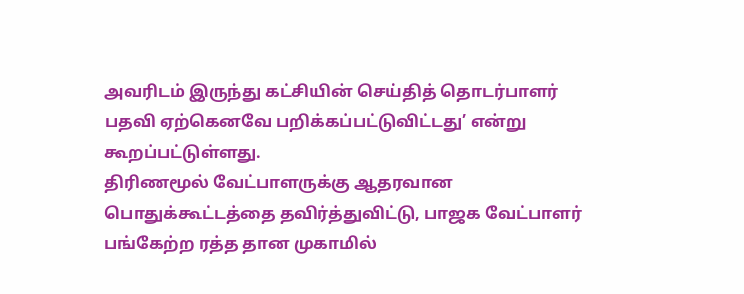அவரிடம் இருந்து கட்சியின் செய்தித் தொடர்பாளர் பதவி ஏற்கெனவே பறிக்கப்பட்டுவிட்டது’ என்று கூறப்பட்டுள்ளது.
திரிணமூல் வேட்பாளருக்கு ஆதரவான பொதுக்கூட்டத்தை தவிர்த்துவிட்டு, பாஜக வேட்பாளர் பங்கேற்ற ரத்த தான முகாமில்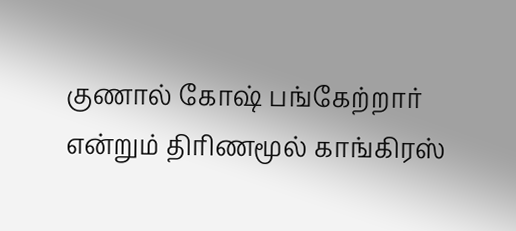குணால் கோஷ் பங்கேற்றார் என்றும் திரிணமூல் காங்கிரஸ்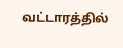வட்டாரத்தில்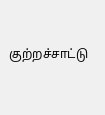குற்றச்சாட்டு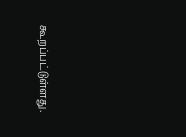கூறப்பட்டுள்ளது.